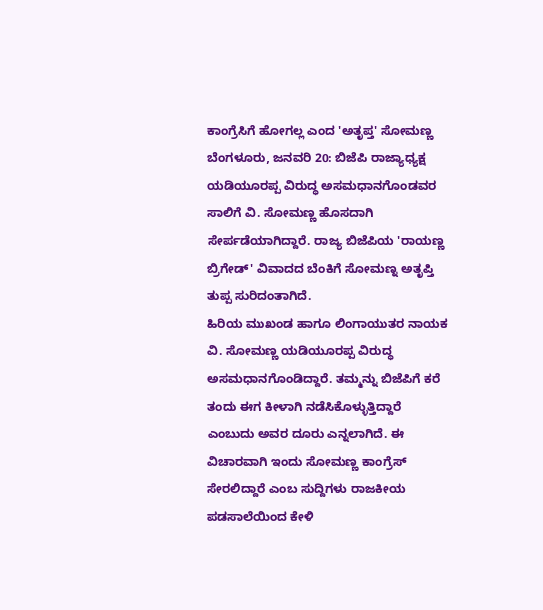ಕಾಂಗ್ರೆಸಿಗೆ ಹೋಗಲ್ಲ ಎಂದ 'ಅತೃಪ್ತ' ಸೋಮಣ್ಣ
ಬೆಂಗಳೂರು, ಜನವರಿ 20: ಬಿಜೆಪಿ ರಾಜ್ಯಾಧ್ಯಕ್ಷ ಯಡಿಯೂರಪ್ಪ ವಿರುದ್ಧ ಅಸಮಧಾನಗೊಂಡವರ ಸಾಲಿಗೆ ವಿ. ಸೋಮಣ್ಣ ಹೊಸದಾಗಿ ಸೇರ್ಪಡೆಯಾಗಿದ್ದಾರೆ. ರಾಜ್ಯ ಬಿಜೆಪಿಯ 'ರಾಯಣ್ಣ ಬ್ರಿಗೇಡ್' ವಿವಾದದ ಬೆಂಕಿಗೆ ಸೋಮಣ್ನ ಅತೃಪ್ತಿ ತುಪ್ಪ ಸುರಿದಂತಾಗಿದೆ.
ಹಿರಿಯ ಮುಖಂಡ ಹಾಗೂ ಲಿಂಗಾಯುತರ ನಾಯಕ ವಿ. ಸೋಮಣ್ಣ ಯಡಿಯೂರಪ್ಪ ವಿರುದ್ಧ ಅಸಮಧಾನಗೊಂಡಿದ್ದಾರೆ. ತಮ್ಮನ್ನು ಬಿಜೆಪಿಗೆ ಕರೆ ತಂದು ಈಗ ಕೀಳಾಗಿ ನಡೆಸಿಕೊಳ್ಳುತ್ತಿದ್ದಾರೆ ಎಂಬುದು ಅವರ ದೂರು ಎನ್ನಲಾಗಿದೆ. ಈ ವಿಚಾರವಾಗಿ ಇಂದು ಸೋಮಣ್ಣ ಕಾಂಗ್ರೆಸ್ ಸೇರಲಿದ್ದಾರೆ ಎಂಬ ಸುದ್ದಿಗಳು ರಾಜಕೀಯ ಪಡಸಾಲೆಯಿಂದ ಕೇಳಿ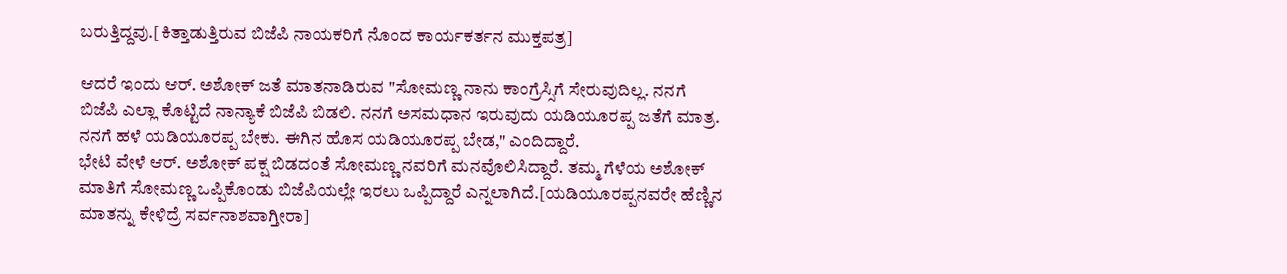ಬರುತ್ತಿದ್ದವು.[ಕಿತ್ತಾಡುತ್ತಿರುವ ಬಿಜೆಪಿ ನಾಯಕರಿಗೆ ನೊಂದ ಕಾರ್ಯಕರ್ತನ ಮುಕ್ತಪತ್ರ]

ಆದರೆ ಇಂದು ಆರ್. ಅಶೋಕ್ ಜತೆ ಮಾತನಾಡಿರುವ "ಸೋಮಣ್ಣ ನಾನು ಕಾಂಗ್ರೆಸ್ಸಿಗೆ ಸೇರುವುದಿಲ್ಲ. ನನಗೆ ಬಿಜೆಪಿ ಎಲ್ಲಾ ಕೊಟ್ಟಿದೆ ನಾನ್ಯಾಕೆ ಬಿಜೆಪಿ ಬಿಡಲಿ. ನನಗೆ ಅಸಮಧಾನ ಇರುವುದು ಯಡಿಯೂರಪ್ಪ ಜತೆಗೆ ಮಾತ್ರ. ನನಗೆ ಹಳೆ ಯಡಿಯೂರಪ್ಪ ಬೇಕು. ಈಗಿನ ಹೊಸ ಯಡಿಯೂರಪ್ಪ ಬೇಡ," ಎಂದಿದ್ದಾರೆ.
ಭೇಟಿ ವೇಳೆ ಆರ್. ಅಶೋಕ್ ಪಕ್ಷ ಬಿಡದಂತೆ ಸೋಮಣ್ಣ ನವರಿಗೆ ಮನವೊಲಿಸಿದ್ದಾರೆ. ತಮ್ಮ ಗೆಳೆಯ ಅಶೋಕ್ ಮಾತಿಗೆ ಸೋಮಣ್ಣ ಒಪ್ಪಿಕೊಂಡು ಬಿಜೆಪಿಯಲ್ಲೇ ಇರಲು ಒಪ್ಪಿದ್ದಾರೆ ಎನ್ನಲಾಗಿದೆ.[ಯಡಿಯೂರಪ್ಪನವರೇ ಹೆಣ್ಣಿನ ಮಾತನ್ನು ಕೇಳಿದ್ರೆ ಸರ್ವನಾಶವಾಗ್ತೀರಾ]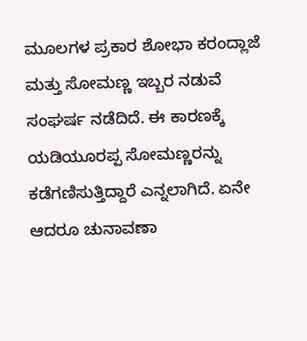ಮೂಲಗಳ ಪ್ರಕಾರ ಶೋಭಾ ಕರಂದ್ಲಾಜೆ ಮತ್ತು ಸೋಮಣ್ಣ ಇಬ್ಬರ ನಡುವೆ ಸಂಘರ್ಷ ನಡೆದಿದೆ. ಈ ಕಾರಣಕ್ಕೆ ಯಡಿಯೂರಪ್ಪ ಸೋಮಣ್ಣರನ್ನು ಕಡೆಗಣಿಸುತ್ತಿದ್ದಾರೆ ಎನ್ನಲಾಗಿದೆ. ಏನೇ ಆದರೂ ಚುನಾವಣಾ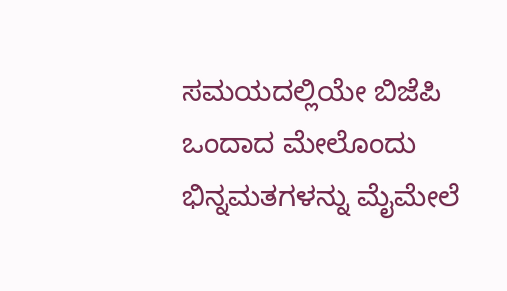ಸಮಯದಲ್ಲಿಯೇ ಬಿಜೆಪಿ ಒಂದಾದ ಮೇಲೊಂದು ಭಿನ್ನಮತಗಳನ್ನು ಮೈಮೇಲೆ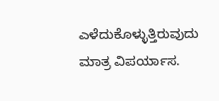ಎಳೆದುಕೊಳ್ಳುತ್ತಿರುವುದು ಮಾತ್ರ ವಿಪರ್ಯಾಸ.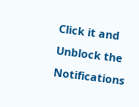Click it and Unblock the Notifications